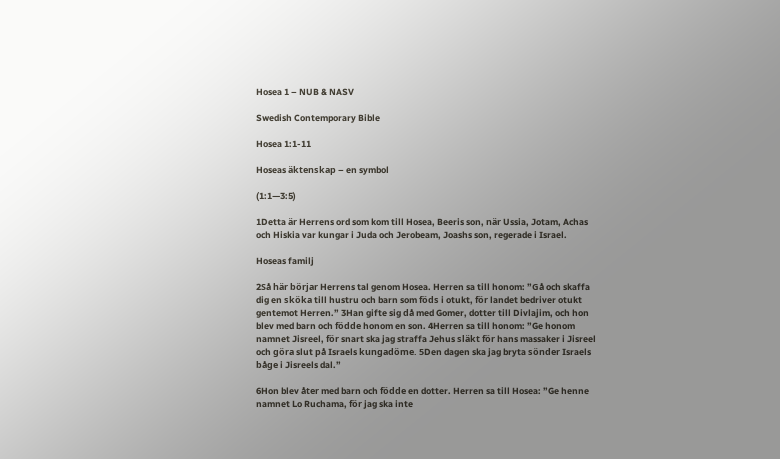Hosea 1 – NUB & NASV

Swedish Contemporary Bible

Hosea 1:1-11

Hoseas äktenskap – en symbol

(1:1—3:5)

1Detta är Herrens ord som kom till Hosea, Beeris son, när Ussia, Jotam, Achas och Hiskia var kungar i Juda och Jerobeam, Joashs son, regerade i Israel.

Hoseas familj

2Så här börjar Herrens tal genom Hosea. Herren sa till honom: ”Gå och skaffa dig en sköka till hustru och barn som föds i otukt, för landet bedriver otukt gentemot Herren.” 3Han gifte sig då med Gomer, dotter till Divlajim, och hon blev med barn och födde honom en son. 4Herren sa till honom: ”Ge honom namnet Jisreel, för snart ska jag straffa Jehus släkt för hans massaker i Jisreel och göra slut på Israels kungadöme. 5Den dagen ska jag bryta sönder Israels båge i Jisreels dal.”

6Hon blev åter med barn och födde en dotter. Herren sa till Hosea: ”Ge henne namnet Lo Ruchama, för jag ska inte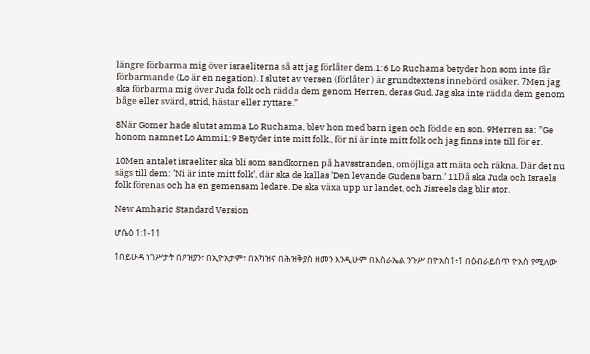längre förbarma mig över israeliterna så att jag förlåter dem.1:6 Lo Ruchama betyder hon som inte får förbarmande (Lo är en negation). I slutet av versen (förlåter ) är grundtextens innebörd osäker. 7Men jag ska förbarma mig över Juda folk och rädda dem genom Herren, deras Gud. Jag ska inte rädda dem genom båge eller svärd, strid, hästar eller ryttare.”

8När Gomer hade slutat amma Lo Ruchama, blev hon med barn igen och födde en son. 9Herren sa: ”Ge honom namnet Lo Ammi1:9 Betyder inte mitt folk., för ni är inte mitt folk och jag finns inte till för er.

10Men antalet israeliter ska bli som sandkornen på havsstranden, omöjliga att mäta och räkna. Där det nu sägs till dem: ’Ni är inte mitt folk’, där ska de kallas ’Den levande Gudens barn.’ 11Då ska Juda och Israels folk förenas och ha en gemensam ledare. De ska växa upp ur landet, och Jisreels dag blir stor.

New Amharic Standard Version

ሆሴዕ 1:1-11

1በይሁዳ ነገሥታት በዖዝያን፣ በኢዮአታም፣ በአካዝና በሕዝቅያስ ዘመን እንዲሁም በእስራኤል ንጉሥ በዮአስ1፥1 በዕብራይስጥ ዮአስ የሚለው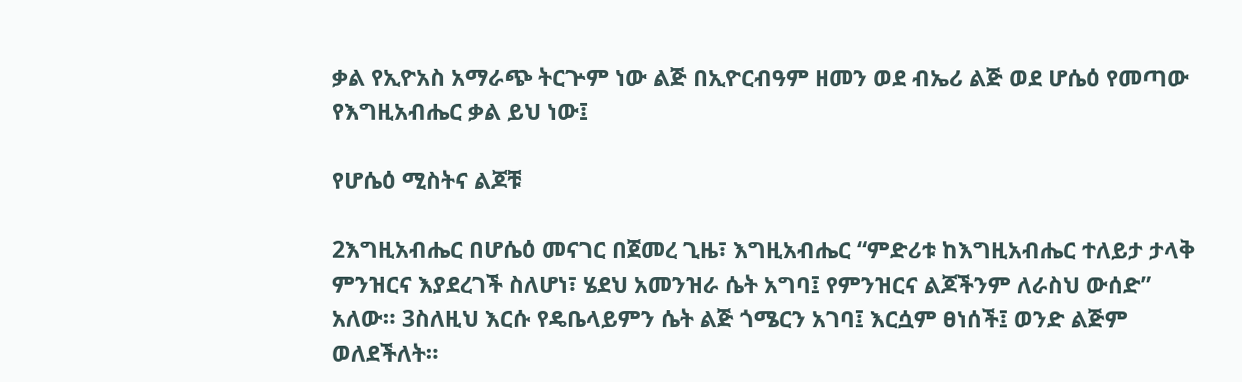ቃል የኢዮአስ አማራጭ ትርጕም ነው ልጅ በኢዮርብዓም ዘመን ወደ ብኤሪ ልጅ ወደ ሆሴዕ የመጣው የእግዚአብሔር ቃል ይህ ነው፤

የሆሴዕ ሚስትና ልጆቹ

2እግዚአብሔር በሆሴዕ መናገር በጀመረ ጊዜ፣ እግዚአብሔር “ምድሪቱ ከእግዚአብሔር ተለይታ ታላቅ ምንዝርና እያደረገች ስለሆነ፣ ሄደህ አመንዝራ ሴት አግባ፤ የምንዝርና ልጆችንም ለራስህ ውሰድ” አለው። 3ስለዚህ እርሱ የዴቤላይምን ሴት ልጅ ጎሜርን አገባ፤ እርሷም ፀነሰች፤ ወንድ ልጅም ወለደችለት።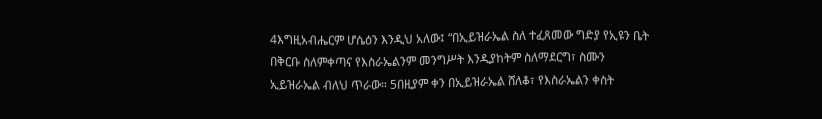4እግዚአብሔርም ሆሴዕን እንዲህ አለው፤ “በኢይዝራኤል ስለ ተፈጸመው ግድያ የኢዩን ቤት በቅርቡ ስለምቀጣና የእስራኤልንም መንግሥት እንዲያከትም ስለማደርግ፣ ስሙን ኢይዝራኤል ብለህ ጥራው። 5በዚያም ቀን በኢይዝራኤል ሸለቆ፣ የእስራኤልን ቀስት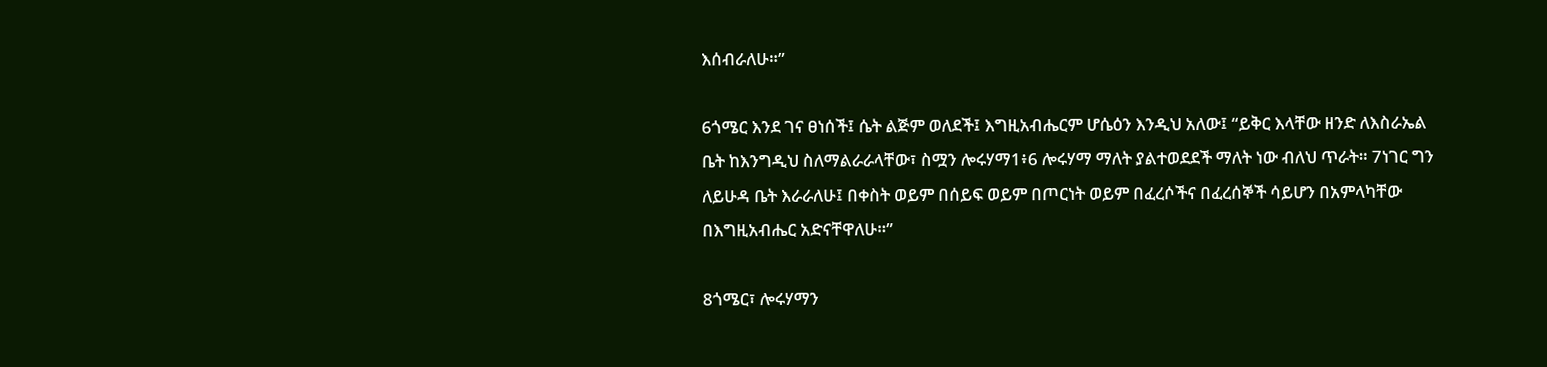እሰብራለሁ።”

6ጎሜር እንደ ገና ፀነሰች፤ ሴት ልጅም ወለደች፤ እግዚአብሔርም ሆሴዕን እንዲህ አለው፤ “ይቅር እላቸው ዘንድ ለእስራኤል ቤት ከእንግዲህ ስለማልራራላቸው፣ ስሟን ሎሩሃማ1፥6 ሎሩሃማ ማለት ያልተወደደች ማለት ነው ብለህ ጥራት። 7ነገር ግን ለይሁዳ ቤት እራራለሁ፤ በቀስት ወይም በሰይፍ ወይም በጦርነት ወይም በፈረሶችና በፈረሰኞች ሳይሆን በአምላካቸው በእግዚአብሔር አድናቸዋለሁ።”

8ጎሜር፣ ሎሩሃማን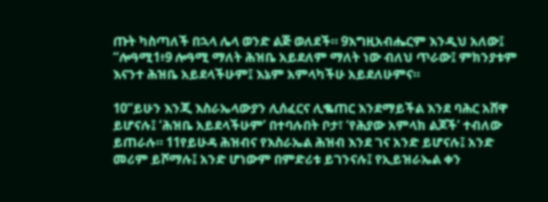ጡት ካስጣለች በኋላ ሌላ ወንድ ልጅ ወለደች። 9እግዚአብሔርም እንዲህ አለው፤ “ሎዓሚ1፥9 ሎዓሚ ማለት ሕዝቤ አይደለም ማለት ነው ብለህ ጥራው፤ ምክንያቱም እናንተ ሕዝቤ አይደላችሁም፤ እኔም አምላካችሁ አይደለሁምና።

10“ይሁን እንጂ እስራኤላውያን ሊሰፈርና ሊቈጠር እንደማይችል እንደ ባሕር አሸዋ ይሆናሉ፤ ‘ሕዝቤ አይደላችሁም’ በተባሉበት ቦታ፣ ‘የሕያው አምላክ ልጆች’ ተብለው ይጠራሉ። 11የይሁዳ ሕዝብና የእስራኤል ሕዝብ እንደ ገና አንድ ይሆናሉ፤ አንድ መሪም ይሾማሉ፤ አንድ ሆነውም በምድሪቱ ይገንናሉ፤ የኢይዝራኤል ቀን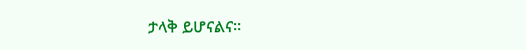ታላቅ ይሆናልና።